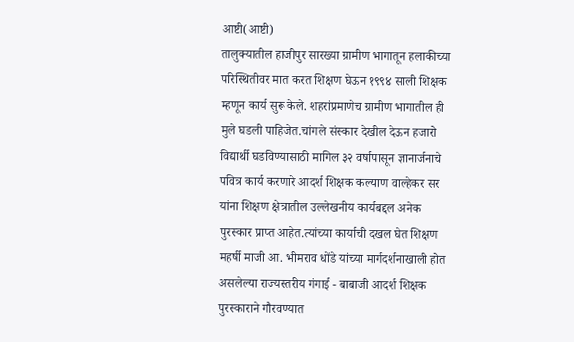आष्टी(आष्टी)
तालुक्यातील हाजीपुर सारख्या ग्रामीण भागातून हलाकीच्या परिस्थितीवर मात करत शिक्षण घेऊन १९९४ साली शिक्षक म्हणून कार्य सुरू केले. शहरांप्रमाणेच ग्रामीण भागातील ही मुले घडली पाहिजेत.चांगले संस्कार देखील देऊन हजारो विद्यार्थी घडविण्यासाठी मागिल ३२ वर्षापासून ज्ञानार्जनाचे पवित्र कार्य करणारे आदर्श शिक्षक कल्याण वाल्हेकर सर यांना शिक्षण क्षेत्रातील उल्लेखनीय कार्यबद्दल अनेक पुरस्कार प्राप्त आहेत.त्यांच्या कार्याची दखल घेत शिक्षण महर्षी माजी आ. भीमराव धोंडे यांच्या मार्गदर्शनाखाली होत असलेल्या राज्यस्तरीय गंगाई - बाबाजी आदर्श शिक्षक पुरस्काराने गौरवण्यात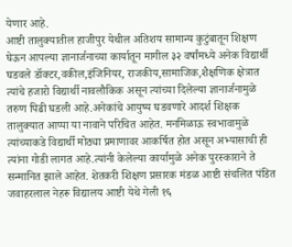येणार आहे.
आष्टी तालुक्यातील हाजीपुर येथील अतिशय सामान्य कुटुंबातून शिक्षण घेऊन आपल्या ज्ञानार्जनाच्या कार्यातून मागील ३२ वर्षांमध्ये अनेक विद्यार्थी घडवले डॉक्टर,वकील,इंजिनियर, राजकीय,सामाजिक,शैक्षणिक क्षेत्रात त्यांचे हजारो विद्यार्थी नावलौकिक असून त्यांच्या दिलेल्या ज्ञानार्जनामुळे तरुण पिढी घडली आहे.अनेकांचे आयुष्य घडवणारे आदर्श शिक्षक तालुक्यात आप्पा या नावाने परिचित आहेत. मनमिळाऊ स्वभावामुळे त्यांच्याकडे विद्यार्थी मोठ्या प्रमाणावर आकर्षित होत असून अभ्यासाची ही त्यांना गोडी लागत आहे.त्यांनी केलेल्या कार्यामुळे अनेक पुरस्काराने ते सन्मानित झाले आहेत. शेतकरी शिक्षण प्रसारक मंडळ आष्टी संचलित पंडित जवाहरलाल नेहरू विद्यालय आष्टी येथे गेली १६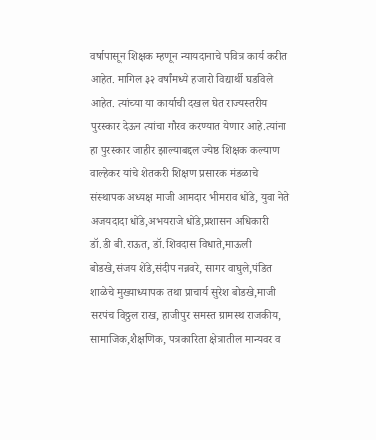वर्षापासून शिक्षक म्हणून न्यायदानाचे पवित्र कार्य करीत आहेत. मागिल ३२ वर्षांमध्ये हजारो विद्यार्थी घडविले आहेत. त्यांच्या या कार्याची दखल घेत राज्यस्तरीय पुरस्कार देऊन त्यांचा गौरव करण्यात येणार आहे.त्यांना हा पुरस्कार जाहीर झाल्याबद्दल ज्येष्ठ शिक्षक कल्याण वाल्हेकर यांचे शेतकरी शिक्षण प्रसारक मंडळाचे संस्थापक अध्यक्ष माजी आमदार भीमराव धोंडे, युवा नेते अजयदादा धोंडे,अभयराजे धोंडे,प्रशासन अधिकारी डॉ.डी बी.राऊत, डॉ.शिवदास विधाते,माऊली बोडखे,संजय शेंडे,संदीप नन्नवरे, सागर वाघुले,पंडित शाळेचे मुख्याध्यापक तथा प्राचार्य सुरेश बोडखे,माजी सरपंच विठ्ठल राख, हाजीपुर समस्त ग्रामस्थ राजकीय, सामाजिक,शैक्षणिक, पत्रकारिता क्षेत्रातील मान्यवर व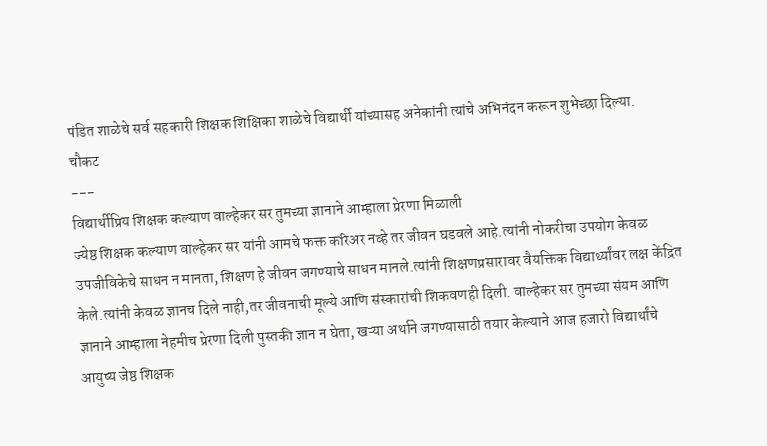पंडित शाळेचे सर्व सहकारी शिक्षक शिक्षिका शाळेचे विद्यार्थी यांच्यासह अनेकांनी त्यांचे अभिनंदन करून शुभेच्छा दिल्या.
चौकट
---
विद्यार्थीप्रिय शिक्षक कल्याण वाल्हेकर सर तुमच्या ज्ञानाने आम्हाला प्रेरणा मिळाली
ज्येष्ठ शिक्षक कल्याण वाल्हेकर सर यांनी आमचे फक्त करिअर नव्हे तर जीवन घडवले आहे.त्यांनी नोकरीचा उपयोग केवळ उपजीविकेचे साधन न मानता, शिक्षण हे जीवन जगण्याचे साधन मानले.त्यांनी शिक्षणप्रसारावर वैयक्तिक विद्यार्थ्यांवर लक्ष केंद्रित केले.त्यांनी केवळ ज्ञानच दिले नाही,तर जीवनाची मूल्ये आणि संस्कारांची शिकवणही दिली. वाल्हेकर सर तुमच्या संयम आणि ज्ञानाने आम्हाला नेहमीच प्रेरणा दिली पुस्तकी ज्ञान न घेता, खऱ्या अर्थाने जगण्यासाठी तयार केल्याने आज हजारो विद्यार्थांचे आयुष्य जेष्ठ शिक्षक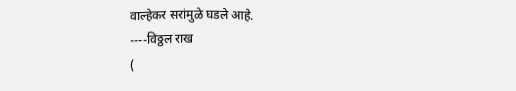वाल्हेकर सरांमुळे घडले आहे.
----विठ्ठल राख
(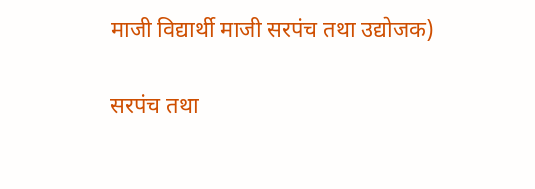माजी विद्यार्थी माजी सरपंच तथा उद्योजक)

सरपंच तथा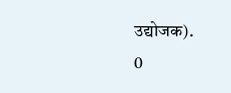उद्योजक).
0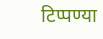टिप्पण्या